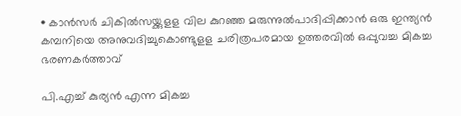• കാന്‍സര്‍ ചികില്‍സയ്ക്കുളള വില കുറഞ്ഞ മരുന്നുല്‍പാദിപ്പിക്കാന്‍ ഒരു ഇന്ത്യന്‍ കമ്പനിയെ അനുവദിച്ചുകൊണ്ടുളള ചരിത്രപരമായ ഉത്തരവില്‍ ഒപ്പുവച്ച മികച്ച ഭരണകര്‍ത്താവ്

പി.എച്ച് കുര്യന്‍ എന്ന മികച്ച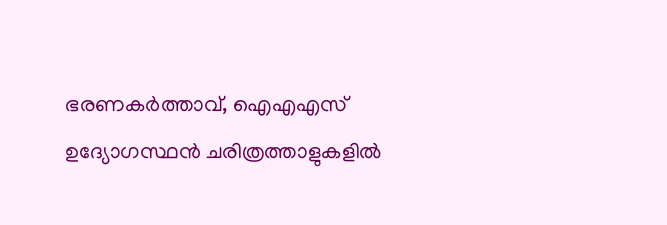ഭരണകര്‍ത്താവ്, ഐഎഎസ് ഉദ്യോഗസ്ഥന്‍ ചരിത്രത്താളുകളില്‍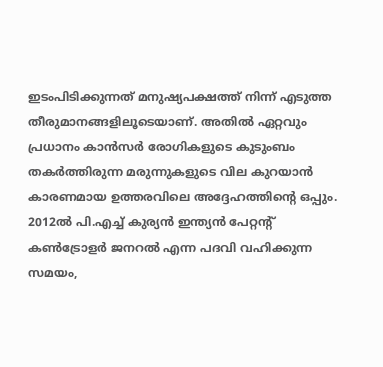ഇടംപിടിക്കുന്നത് മനുഷ്യപക്ഷത്ത് നിന്ന് എടുത്ത തീരുമാനങ്ങളിലൂടെയാണ്. അതില്‍ ഏറ്റവും പ്രധാനം കാന്‍സര്‍ രോഗികളുടെ കുടുംബം തകര്‍ത്തിരുന്ന മരുന്നുകളുടെ വില കുറയാന്‍ കാരണമായ ഉത്തരവിലെ അദ്ദേഹത്തിന്‍റെ ഒപ്പും. 2012ല്‍ പി.എച്ച് കുര്യന്‍ ഇന്ത്യന്‍ പേറ്റന്‍റ് കണ്‍ട്രോളര്‍ ജനറല്‍ എന്ന പദവി വഹിക്കുന്ന സമയം,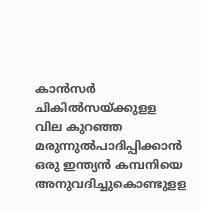കാന്‍സര്‍ ചികില്‍സയ്ക്കുളള വില കുറഞ്ഞ മരുന്നുല്‍പാദിപ്പിക്കാന്‍ ഒരു ഇന്ത്യന്‍ കമ്പനിയെ അനുവദിച്ചുകൊണ്ടുളള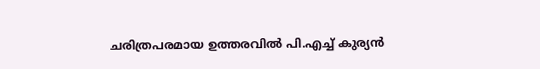ചരിത്രപരമായ ഉത്തരവില്‍ പി.എച്ച് കുര്യന്‍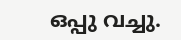ഒപ്പു വച്ചു.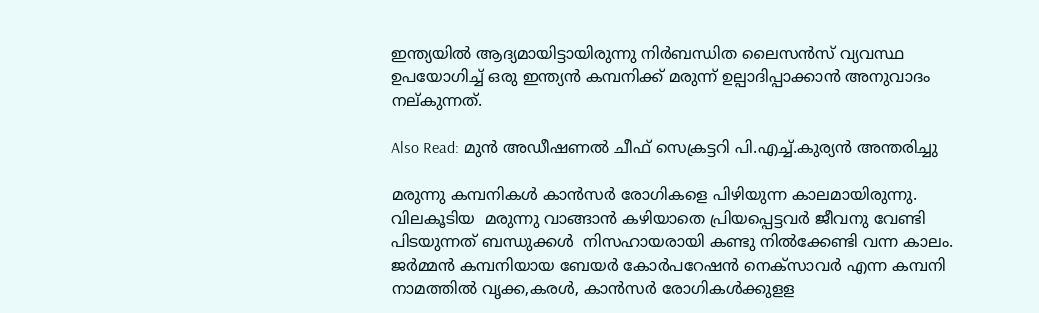ഇന്ത്യയില്‍ ആദ്യമായിട്ടായിരുന്നു നിര്‍ബന്ധിത ലൈസന്‍സ് വ്യവസ്ഥ ഉപയോഗിച്ച് ഒരു ഇന്ത്യന്‍ കമ്പനിക്ക് മരുന്ന് ഉല്പാദിപ്പാക്കാന്‍ അനുവാദം നല്കുന്നത്.

Also Read: മുന്‍ അഡീഷണല്‍ ചീഫ് സെക്രട്ടറി പി.എച്ച്.കുര്യന്‍ അന്തരിച്ചു

മരുന്നു കമ്പനികള്‍ കാന്‍സര്‍ രോഗികളെ പിഴിയുന്ന കാലമായിരുന്നു. വിലകൂടിയ  മരുന്നു വാങ്ങാന്‍ കഴിയാതെ പ്രിയപ്പെട്ടവര്‍ ജീവനു വേണ്ടി പിടയുന്നത് ബന്ധുക്കള്‍  നിസഹായരായി കണ്ടു നില്‍ക്കേണ്ടി വന്ന കാലം. ജര്‍മ്മന്‍ കമ്പനിയായ ബേയര്‍ കോര്‍പറേഷന്‍ നെക്സാവര്‍ എന്ന കമ്പനി നാമത്തില്‍ വൃക്ക,കരള്‍, കാന്‍സര്‍ രോഗികള്‍ക്കുളള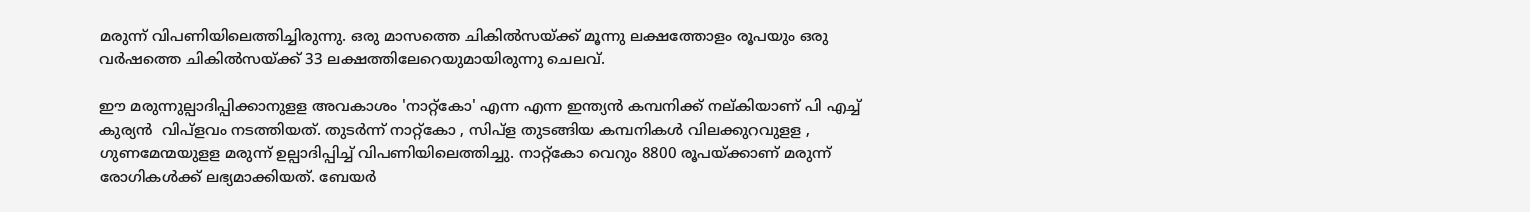മരുന്ന് വിപണിയിലെത്തിച്ചിരുന്നു. ഒരു മാസത്തെ ചികില്‍സയ്ക്ക് മൂന്നു ലക്ഷത്തോളം രൂപയും ഒരു വര്‍ഷത്തെ ചികില്‍സയ്ക്ക് 33 ലക്ഷത്തിലേറെയുമായിരുന്നു ചെലവ്.

ഈ മരുന്നുല്പാദിപ്പിക്കാനുളള അവകാശം 'നാറ്റ്കോ' എന്ന എന്ന ഇന്ത്യന്‍ കമ്പനിക്ക് നല്കിയാണ് പി എച്ച് കുര്യന്‍  വിപ്ളവം നടത്തിയത്. തുടര്‍ന്ന് നാറ്റ്കോ , സിപ്ള തുടങ്ങിയ കമ്പനികള്‍ വിലക്കുറവുളള , ഗുണമേന്മയുളള മരുന്ന് ഉല്പാദിപ്പിച്ച് വിപണിയിലെത്തിച്ചു. നാറ്റ്കോ വെറും 8800 രൂപയ്ക്കാണ് മരുന്ന് രോഗികള്‍ക്ക് ലഭ്യമാക്കിയത്. ബേയര്‍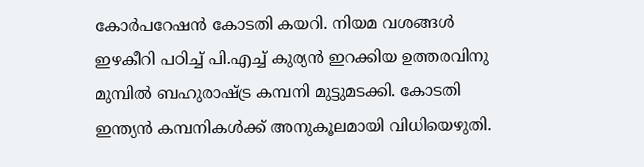കോര്‍പറേഷന്‍ കോടതി കയറി. നിയമ വശങ്ങള്‍ ഇഴകീറി പഠിച്ച് പി.എച്ച് കുര്യന്‍ ഇറക്കിയ ഉത്തരവിനു മുമ്പില്‍ ബഹുരാഷ്ട്ര കമ്പനി മുട്ടുമടക്കി. കോടതി ഇന്ത്യന്‍ കമ്പനികള്‍ക്ക് അനുകൂലമായി വിധിയെഴുതി.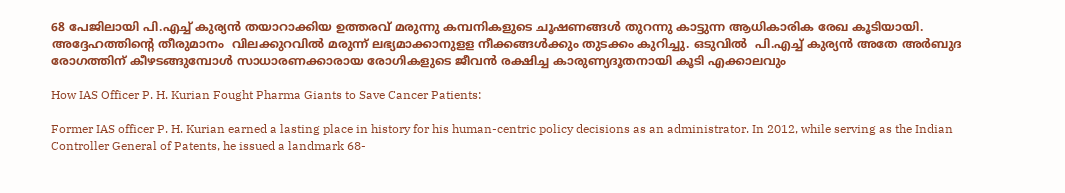68 പേജിലായി പി.എച്ച് കുര്യന്‍ തയാറാക്കിയ ഉത്തരവ് മരുന്നു കമ്പനികളുടെ ചൂഷണങ്ങള്‍ തുറന്നു കാട്ടുന്ന ആധികാരിക രേഖ കൂടിയായി. അദ്ദേഹത്തിന്‍റെ തീരുമാനം  വിലക്കുറവില്‍ മരുന്ന് ലഭ്യമാക്കാനുളള നീക്കങ്ങള്‍ക്കും തുടക്കം കുറിച്ചു. ഒടുവില്‍  പി.എച്ച് കുര്യന്‍ അതേ അര്‍ബുദ രോഗത്തിന് കീഴടങ്ങുമ്പോള്‍ സാധാരണക്കാരായ രോഗികളുടെ ജീവന്‍ രക്ഷിച്ച കാരുണ്യദൂതനായി കൂടി എക്കാലവും

How IAS Officer P. H. Kurian Fought Pharma Giants to Save Cancer Patients:

Former IAS officer P. H. Kurian earned a lasting place in history for his human-centric policy decisions as an administrator. In 2012, while serving as the Indian Controller General of Patents, he issued a landmark 68-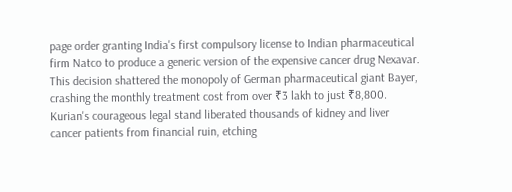page order granting India's first compulsory license to Indian pharmaceutical firm Natco to produce a generic version of the expensive cancer drug Nexavar. This decision shattered the monopoly of German pharmaceutical giant Bayer, crashing the monthly treatment cost from over ₹3 lakh to just ₹8,800. Kurian's courageous legal stand liberated thousands of kidney and liver cancer patients from financial ruin, etching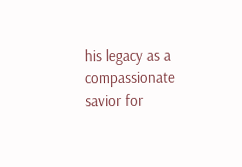his legacy as a compassionate savior for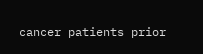cancer patients prior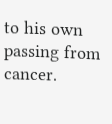to his own passing from cancer.